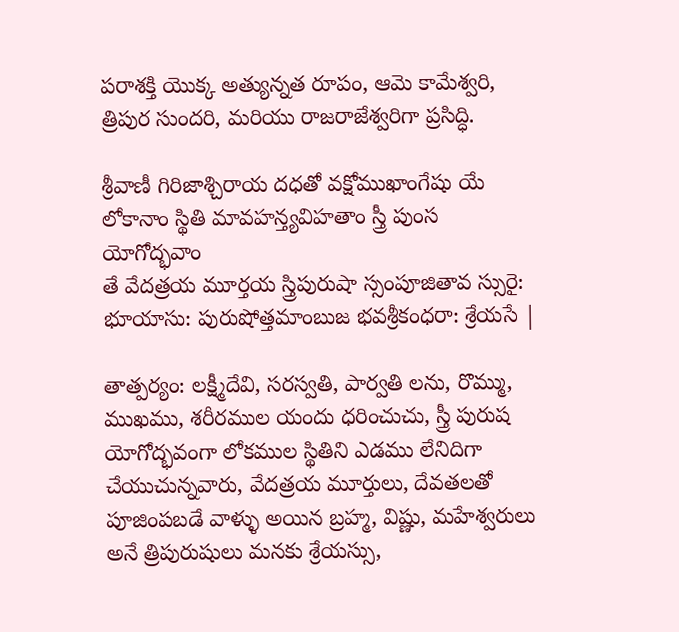పరాశక్తి యొక్క అత్యున్నత రూపం, ఆమె కామేశ్వరి, త్రిపుర సుందరి, మరియు రాజరాజేశ్వరిగా ప్రసిద్ధి.

శ్రీవాణీ గిరిజాశ్చిరాయ దధతో వక్షోముఖాంగేషు యే
లోకానాం స్థితి మావహన్త్యవిహతాం స్త్రీ పుంస యోగోద్భవాం
తే వేదత్రయ మూర్తయ స్త్రిపురుషా స్సంపూజితావ స్సురై:
భూయాసు: పురుషోత్తమాంబుజ భవశ్రీకంధరా: శ్రేయసే |

తాత్పర్యం: లక్ష్మీదేవి, సరస్వతి, పార్వతి లను, రొమ్ము, ముఖము, శరీరముల యందు ధరించుచు, స్త్రీ పురుష యోగోద్భవంగా లోకముల స్థితిని ఎడము లేనిదిగా చేయుచున్నవారు, వేదత్రయ మూర్తులు, దేవతలతో పూజింపబడే వాళ్ళు అయిన బ్రహ్మ, విష్ణు, మహేశ్వరులు అనే త్రిపురుషులు మనకు శ్రేయస్సు,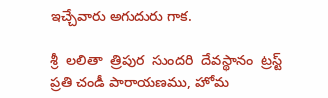ఇచ్చేవారు అగుదురు గాక.

శ్రీ  లలితా  త్రిపుర  సుందరి  దేవస్థానం  ట్రస్ట్
ప్రతి చండీ పారాయణము, హోమ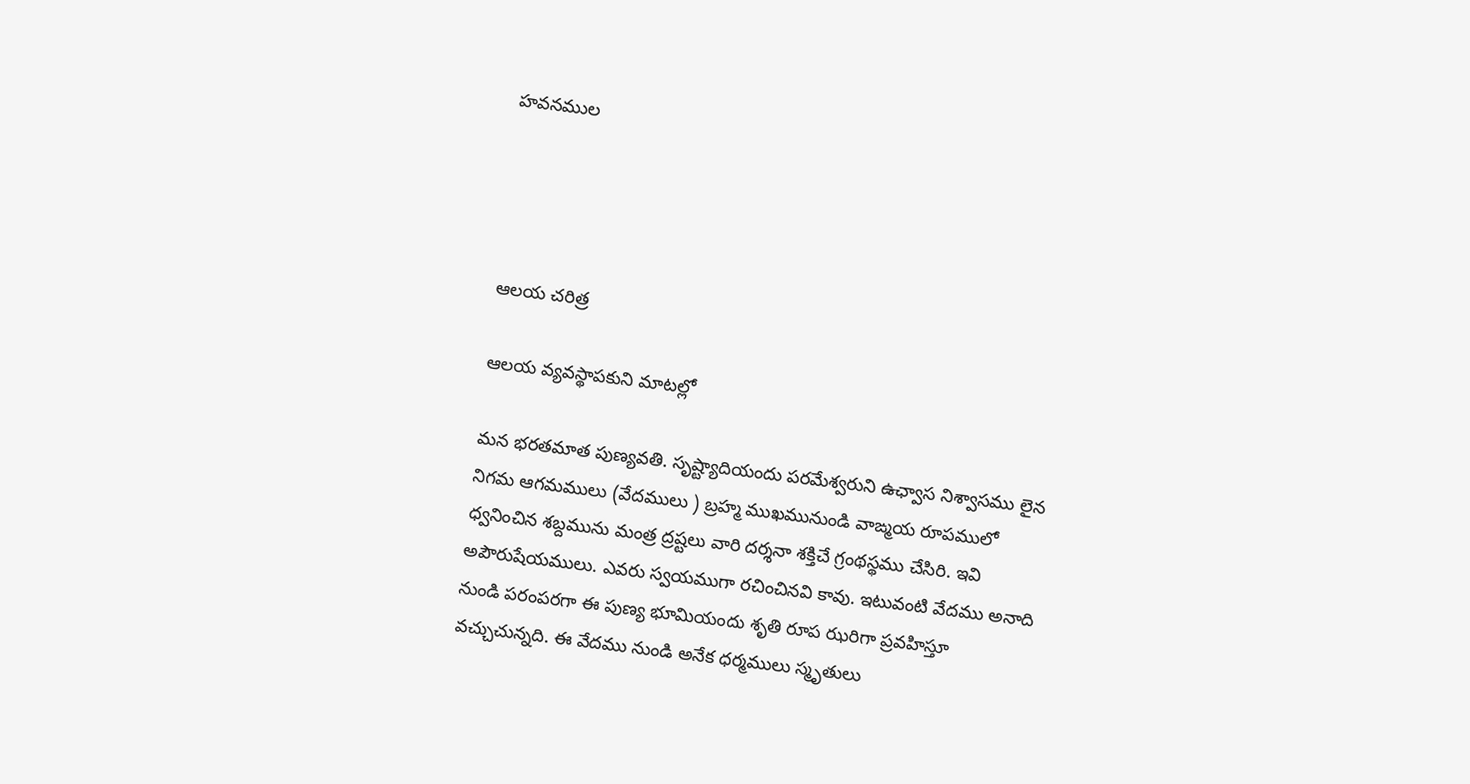హవనముల




ఆలయ చరిత్ర

ఆలయ వ్యవస్థాపకుని మాటల్లో

మన భరతమాత పుణ్యవతి. సృష్ట్యాదియందు పరమేశ్వరుని ఉఛ్వాస నిశ్వాసము లైన నిగమ ఆగమములు (వేదములు ) బ్రహ్మ ముఖమునుండి వాఙ్మయ రూపములో ధ్వనించిన శబ్దమును మంత్ర ద్రష్టలు వారి దర్శనా శక్తిచే గ్రంథస్థము చేసిరి. ఇవి అపౌరుషేయములు. ఎవరు స్వయముగా రచించినవి కావు. ఇటువంటి వేదము అనాది నుండి పరంపరగా ఈ పుణ్య భూమియందు శృతి రూప ఝరిగా ప్రవహిస్తూ వచ్చుచున్నది. ఈ వేదము నుండి అనేక ధర్మములు స్మృతులు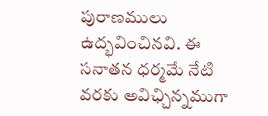పురాణములు ఉద్భవించినవి. ఈ సనాతన ధర్మమే నేటి వరకు అవిఛ్చిన్నముగా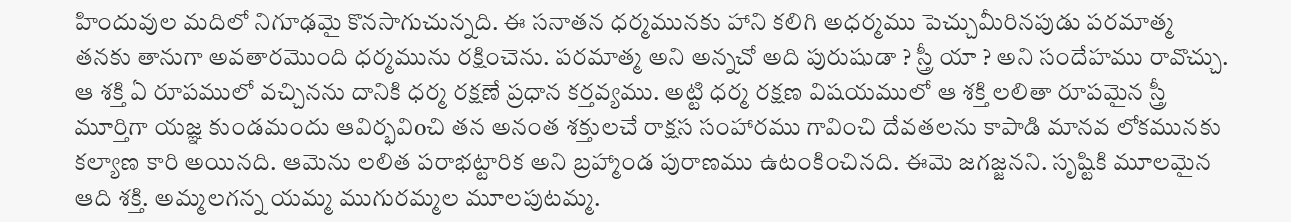హిందువుల మదిలో నిగూఢమై కొనసాగుచున్నది. ఈ సనాతన ధర్మమునకు హాని కలిగి అధర్మము పెచ్చుమీరినపుడు పరమాత్మ తనకు తానుగా అవతారమొంది ధర్మమును రక్షించెను. పరమాత్మ అని అన్నచో అది పురుషుడా ? స్త్రీ యా ? అని సందేహము రావొచ్చు. ఆ శక్తి ఏ రూపములో వచ్చినను దానికి ధర్మ రక్షణే ప్రధాన కర్తవ్యము. అట్టి ధర్మ రక్షణ విషయములో ఆ శక్తి లలితా రూపమైన స్త్రీ మూర్తిగా యజ్ఞ కుండమందు ఆవిర్భవిoచి తన అనంత శక్తులచే రాక్షస సంహారము గావించి దేవతలను కాపాడి మానవ లోకమునకు కల్యాణ కారి అయినది. ఆమెను లలిత పరాభట్టారిక అని బ్రహ్మాండ పురాణము ఉటంకించినది. ఈమె జగజ్జనని. సృష్టికి మూలమైన ఆది శక్తి. అమ్మలగన్న యమ్మ ముగురమ్మల మూలపుటమ్మ.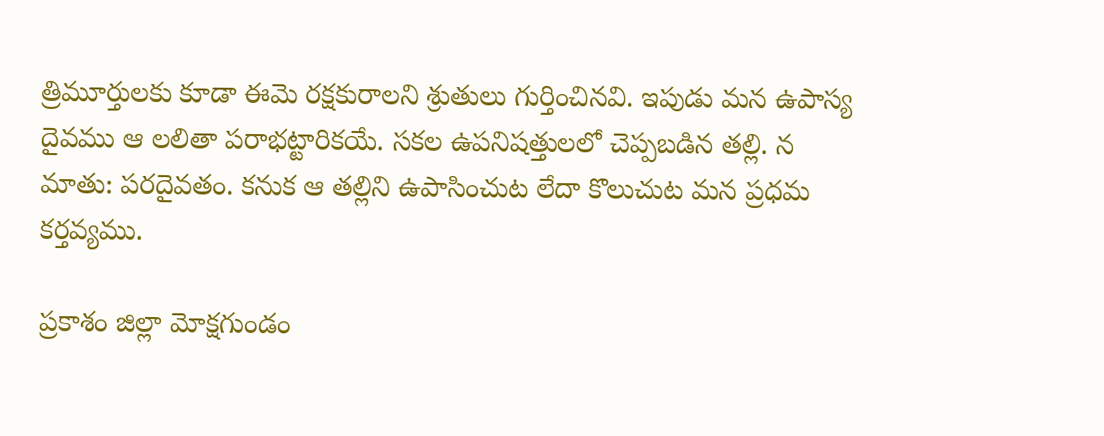త్రిమూర్తులకు కూడా ఈమె రక్షకురాలని శ్రుతులు గుర్తించినవి. ఇపుడు మన ఉపాస్య దైవము ఆ లలితా పరాభట్టారికయే. సకల ఉపనిషత్తులలో చెప్పబడిన తల్లి. న మాతు: పరదైవతం. కనుక ఆ తల్లిని ఉపాసించుట లేదా కొలుచుట మన ప్రధమ కర్తవ్యము.

ప్రకాశం జిల్లా మోక్షగుండం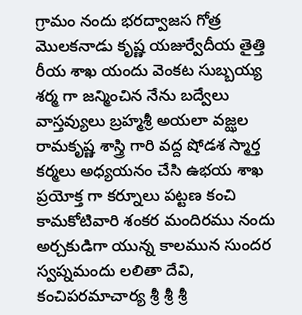గ్రామం నందు భరద్వాజస గోత్ర మొలకనాడు కృష్ణ యజుర్వేదీయ తైత్తి రీయ శాఖ యందు వెంకట సుబ్బయ్య శర్మ గా జన్మించిన నేను బద్వేలు వాస్తవ్యులు బ్రహ్మశ్రీ అయలా వజ్ఝల రామకృష్ణ శాస్త్రి గారి వద్ద షోడశ స్మార్త కర్మలు అధ్యయనం చేసి ఉభయ శాఖ ప్రయోక్త గా కర్నూలు పట్టణ కంచి కామకోటివారి శంకర మందిరము నందు అర్చకుడిగా యున్న కాలమున సుందర స్వప్నమందు లలితా దేవి, కంచిపరమాచార్య శ్రీ శ్రీ శ్రీ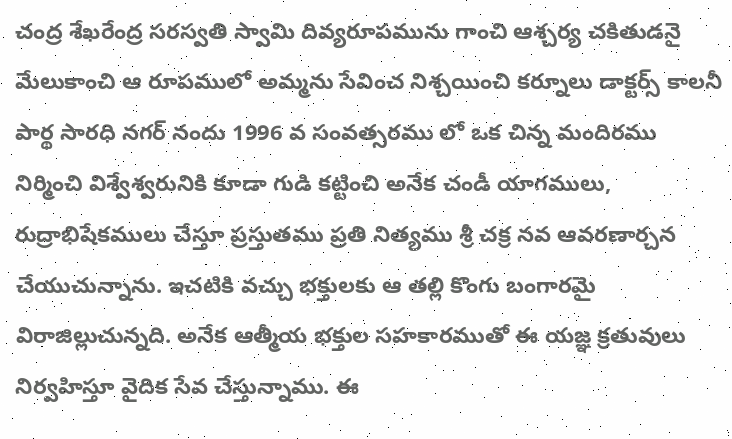చంద్ర శేఖరేంద్ర సరస్వతి స్వామి దివ్యరూపమును గాంచి ఆశ్చర్య చకితుడనై మేలుకాంచి ఆ రూపములో అమ్మను సేవించ నిశ్చయించి కర్నూలు డాక్టర్స్ కాలనీ పార్థ సారధి నగర్ నందు 1996 వ సంవత్సరము లో ఒక చిన్న మందిరము నిర్మించి విశ్వేశ్వరునికి కూడా గుడి కట్టించి అనేక చండీ యాగములు, రుద్రాభిషేకములు చేస్తూ ప్రస్తుతము ప్రతి నిత్యము శ్రీ చక్ర నవ ఆవరణార్చన చేయుచున్నాను. ఇచటికి వచ్చు భక్తులకు ఆ తల్లి కొంగు బంగారమై విరాజిల్లుచున్నది. అనేక ఆత్మీయ భక్తుల సహకారముతో ఈ యజ్ఞ క్రతువులు నిర్వహిస్తూ వైదిక సేవ చేస్తున్నాము. ఈ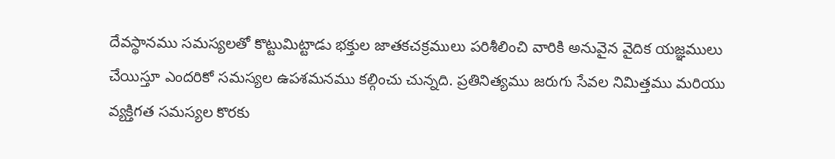దేవస్థానము సమస్యలతో కొట్టుమిట్టాడు భక్తుల జాతకచక్రములు పరిశీలించి వారికి అనువైన వైదిక యజ్ఞములు చేయిస్తూ ఎందరికో సమస్యల ఉపశమనము కల్గించు చున్నది. ప్రతినిత్యము జరుగు సేవల నిమిత్తము మరియు వ్యక్తిగత సమస్యల కొరకు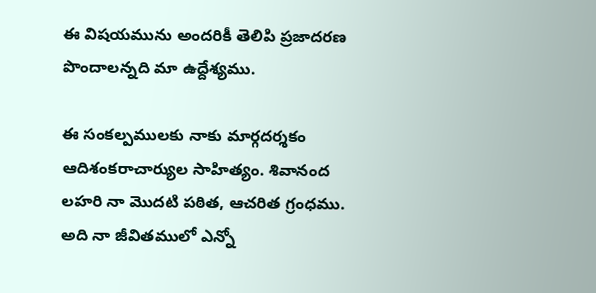ఈ విషయమును అందరికీ తెలిపి ప్రజాదరణ పొందాలన్నది మా ఉద్దేశ్యము.

ఈ సంకల్పములకు నాకు మార్గదర్శకం ఆదిశంకరాచార్యుల సాహిత్యం. శివానంద లహరి నా మొదటి పఠిత, ఆచరిత గ్రంధము. అది నా జీవితములో ఎన్నో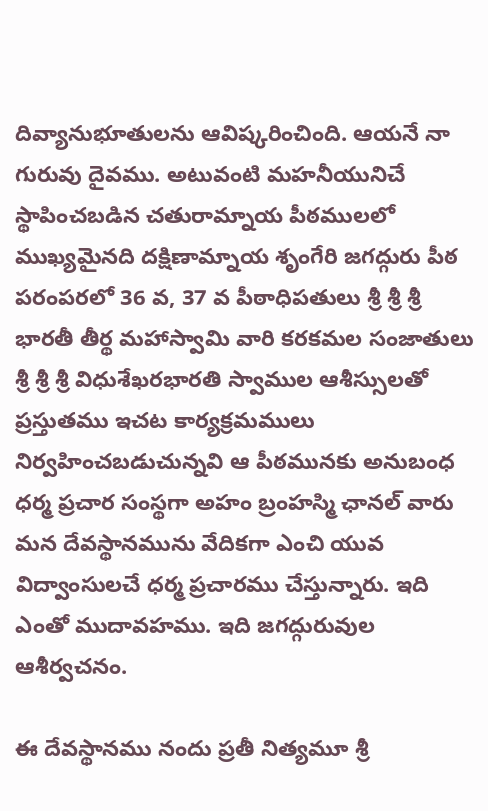దివ్యానుభూతులను ఆవిష్కరించింది. ఆయనే నా గురువు దైవము. అటువంటి మహనీయునిచే స్థాపించబడిన చతురామ్నాయ పీఠములలో ముఖ్యమైనది దక్షిణామ్నాయ శృంగేరి జగద్గురు పీఠ పరంపరలో 36 వ, 37 వ పీఠాధిపతులు శ్రీ శ్రీ శ్రీ భారతీ తీర్థ మహాస్వామి వారి కరకమల సంజాతులు శ్రీ శ్రీ శ్రీ విధుశేఖరభారతి స్వాముల ఆశీస్సులతో ప్రస్తుతము ఇచట కార్యక్రమములు నిర్వహించబడుచున్నవి ఆ పీఠమునకు అనుబంధ ధర్మ ప్రచార సంస్థగా అహం బ్రంహస్మి ఛానల్ వారు మన దేవస్థానమును వేదికగా ఎంచి యువ విద్వాంసులచే ధర్మ ప్రచారము చేస్తున్నారు. ఇది ఎంతో ముదావహము. ఇది జగద్గురువుల ఆశీర్వచనం.

ఈ దేవస్థానము నందు ప్రతీ నిత్యమూ శ్రీ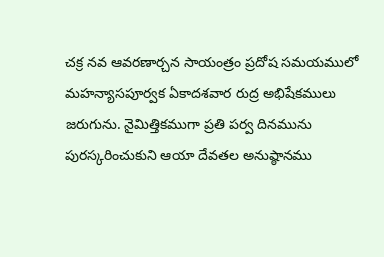చక్ర నవ ఆవరణార్చన సాయంత్రం ప్రదోష సమయములో మహన్యాసపూర్వక ఏకాదశవార రుద్ర అభిషేకములు జరుగును. నైమిత్తికముగా ప్రతి పర్వ దినమును పురస్కరించుకుని ఆయా దేవతల అనుష్ఠానము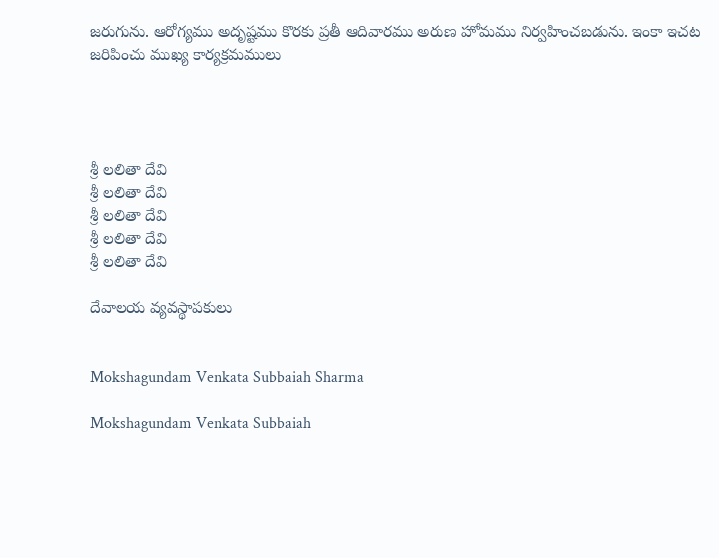జరుగును. ఆరోగ్యము అదృష్టము కొరకు ప్రతీ ఆదివారము అరుణ హోమము నిర్వహించబడును. ఇంకా ఇచట జరిపించు ముఖ్య కార్యక్రమములు




శ్రీ లలితా దేవి
శ్రీ లలితా దేవి
శ్రీ లలితా దేవి
శ్రీ లలితా దేవి
శ్రీ లలితా దేవి

దేవాలయ వ్యవస్థాపకులు


Mokshagundam Venkata Subbaiah Sharma

Mokshagundam Venkata Subbaiah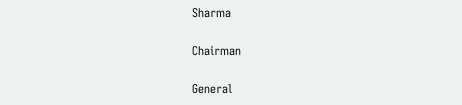Sharma

Chairman

General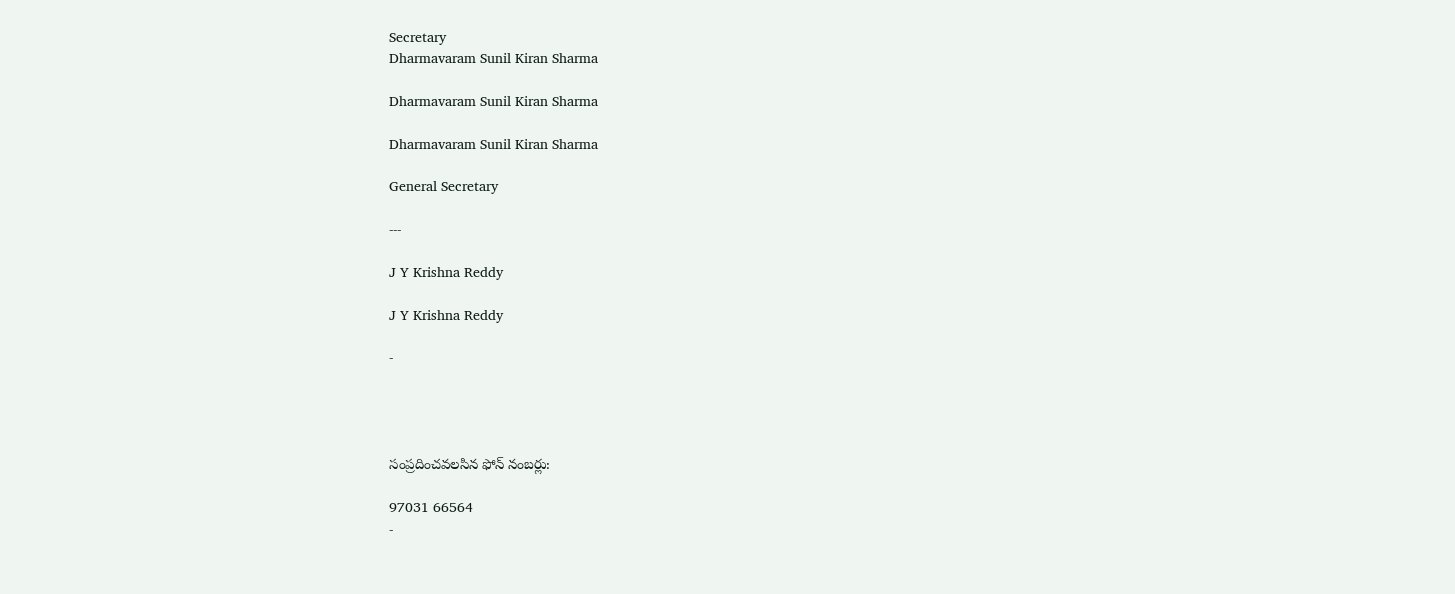Secretary
Dharmavaram Sunil Kiran Sharma

Dharmavaram Sunil Kiran Sharma

Dharmavaram Sunil Kiran Sharma

General Secretary

---

J Y Krishna Reddy

J Y Krishna Reddy

-




సంప్రదించవలసిన ఫోన్ నంబర్లు:

97031 66564
-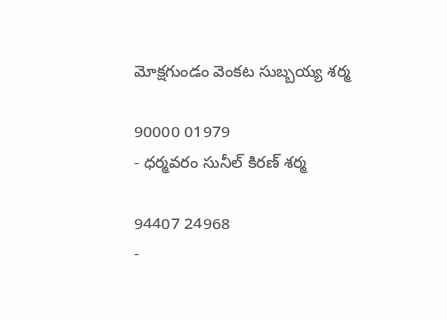మోక్షగుండం వెంకట సుబ్బయ్య శర్మ

90000 01979
- ధర్మవరం సునీల్ కిరణ్ శర్మ

94407 24968
-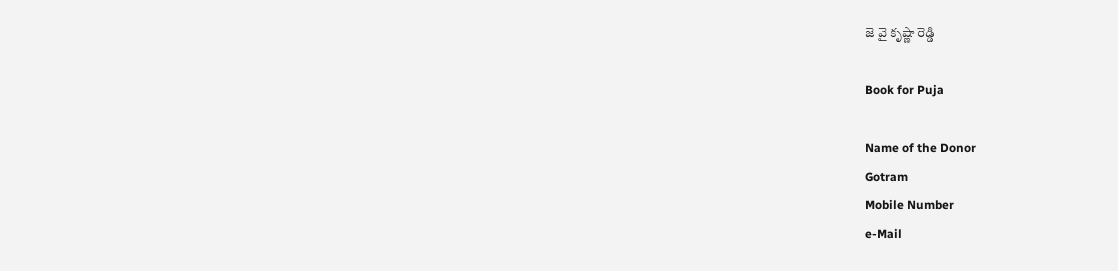జె వై కృష్ణా రెడ్డి

Book for Puja

Name of the Donor
Gotram
Mobile Number
e-Mail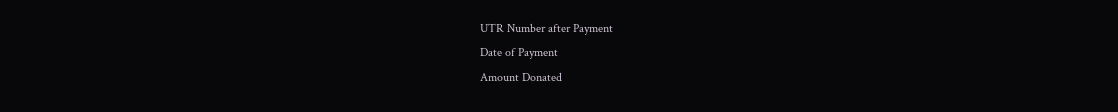UTR Number after Payment
Date of Payment
Amount Donated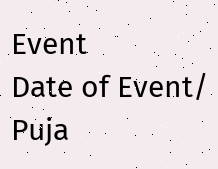Event
Date of Event/ Puja